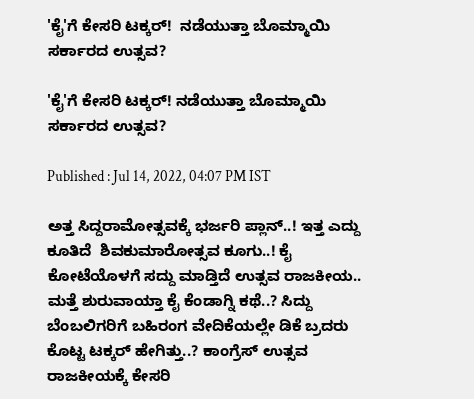'ಕೈ'ಗೆ ಕೇಸರಿ ಟಕ್ಕರ್!  ನಡೆಯುತ್ತಾ ಬೊಮ್ಮಾಯಿ ಸರ್ಕಾರದ ಉತ್ಸವ?

'ಕೈ'ಗೆ ಕೇಸರಿ ಟಕ್ಕರ್! ನಡೆಯುತ್ತಾ ಬೊಮ್ಮಾಯಿ ಸರ್ಕಾರದ ಉತ್ಸವ?

Published : Jul 14, 2022, 04:07 PM IST

ಅತ್ತ ಸಿದ್ದರಾಮೋತ್ಸವಕ್ಕೆ ಭರ್ಜರಿ ಪ್ಲಾನ್..! ಇತ್ತ ಎದ್ದು ಕೂತಿದೆ  ಶಿವಕುಮಾರೋತ್ಸವ ಕೂಗು..! ಕೈ ಕೋಟೆಯೊಳಗೆ ಸದ್ದು ಮಾಡ್ತಿದೆ ಉತ್ಸವ ರಾಜಕೀಯ.. ಮತ್ತೆ ಶುರುವಾಯ್ತಾ ಕೈ ಕೆಂಡಾಗ್ನಿ ಕಥೆ..? ಸಿದ್ದು ಬೆಂಬಲಿಗರಿಗೆ ಬಹಿರಂಗ ವೇದಿಕೆಯಲ್ಲೇ ಡಿಕೆ ಬ್ರದರು ಕೊಟ್ಟ ಟಕ್ಕರ್ ಹೇಗಿತ್ತು..? ಕಾಂಗ್ರೆಸ್ ಉತ್ಸವ ರಾಜಕೀಯಕ್ಕೆ ಕೇಸರಿ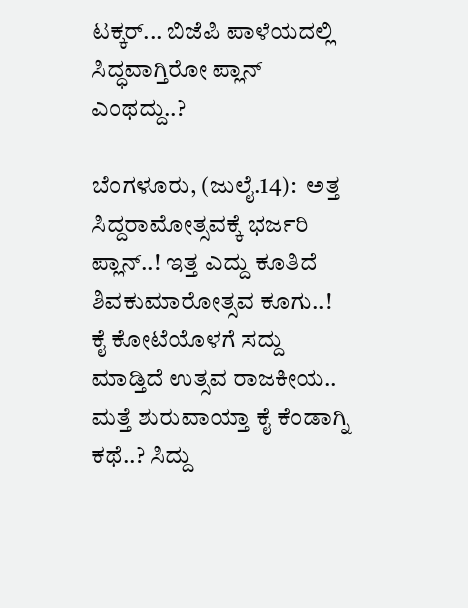ಟಕ್ಕರ್... ಬಿಜೆಪಿ ಪಾಳೆಯದಲ್ಲಿ ಸಿದ್ಧವಾಗ್ತಿರೋ ಪ್ಲಾನ್ ಎಂಥದ್ದು..?

ಬೆಂಗಳೂರು, (ಜುಲೈ.14):  ಅತ್ತ ಸಿದ್ದರಾಮೋತ್ಸವಕ್ಕೆ ಭರ್ಜರಿ ಪ್ಲಾನ್..! ಇತ್ತ ಎದ್ದು ಕೂತಿದೆ  ಶಿವಕುಮಾರೋತ್ಸವ ಕೂಗು..! ಕೈ ಕೋಟೆಯೊಳಗೆ ಸದ್ದು ಮಾಡ್ತಿದೆ ಉತ್ಸವ ರಾಜಕೀಯ.. ಮತ್ತೆ ಶುರುವಾಯ್ತಾ ಕೈ ಕೆಂಡಾಗ್ನಿ ಕಥೆ..? ಸಿದ್ದು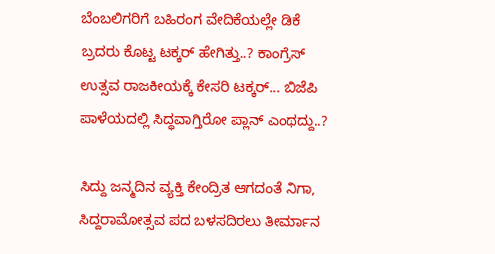ಬೆಂಬಲಿಗರಿಗೆ ಬಹಿರಂಗ ವೇದಿಕೆಯಲ್ಲೇ ಡಿಕೆ ಬ್ರದರು ಕೊಟ್ಟ ಟಕ್ಕರ್ ಹೇಗಿತ್ತು..? ಕಾಂಗ್ರೆಸ್ ಉತ್ಸವ ರಾಜಕೀಯಕ್ಕೆ ಕೇಸರಿ ಟಕ್ಕರ್... ಬಿಜೆಪಿ ಪಾಳೆಯದಲ್ಲಿ ಸಿದ್ಧವಾಗ್ತಿರೋ ಪ್ಲಾನ್ ಎಂಥದ್ದು..?

ಸಿದ್ದು ಜನ್ಮದಿನ ವ್ಯಕ್ತಿ ಕೇಂದ್ರಿತ ಆಗದಂತೆ ನಿಗಾ, ಸಿದ್ದರಾಮೋತ್ಸವ ಪದ ಬಳಸದಿರಲು ತೀರ್ಮಾನ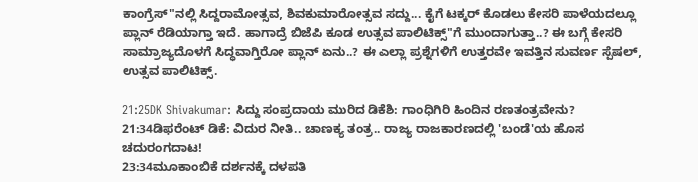ಕಾಂಗ್ರೆಸ್"ನಲ್ಲಿ ಸಿದ್ದರಾಮೋತ್ಸವ, ಶಿವಕುಮಾರೋತ್ಸವ ಸದ್ದು... ಕೈಗೆ ಟಕ್ಕರ್ ಕೊಡಲು ಕೇಸರಿ ಪಾಳೆಯದಲ್ಲೂ ಪ್ಲಾನ್ ರೆಡಿಯಾಗ್ತಾ ಇದೆ. ಹಾಗಾದ್ರೆ ಬಿಜೆಪಿ ಕೂಡ ಉತ್ಸವ ಪಾಲಿಟಿಕ್ಸ್"ಗೆ ಮುಂದಾಗುತ್ತಾ..? ಈ ಬಗ್ಗೆ ಕೇಸರಿ ಸಾಮ್ರಾಜ್ಯದೊಳಗೆ ಸಿದ್ಧವಾಗ್ತಿರೋ ಪ್ಲಾನ್ ಏನು..? ಈ ಎಲ್ಲಾ ಪ್ರಶ್ನೆಗಳಿಗೆ ಉತ್ತರವೇ ಇವತ್ತಿನ ಸುವರ್ಣ ಸ್ಪೆಷಲ್, ಉತ್ಸವ ಪಾಲಿಟಿಕ್ಸ್.

21:25DK Shivakumar: ಸಿದ್ದು ಸಂಪ್ರದಾಯ ಮುರಿದ ಡಿಕೆಶಿ: ಗಾಂಧಿಗಿರಿ ಹಿಂದಿನ ರಣತಂತ್ರವೇನು?
21:34ಡಿಫರೆಂಟ್ ಡಿಕೆ: ವಿದುರ ನೀತಿ.. ಚಾಣಕ್ಯ ತಂತ್ರ.. ರಾಜ್ಯ ರಾಜಕಾರಣದಲ್ಲಿ 'ಬಂಡೆ'ಯ ಹೊಸ ಚದುರಂಗದಾಟ!
23:34ಮೂಕಾಂಬಿಕೆ ದರ್ಶನಕ್ಕೆ ದಳಪತಿ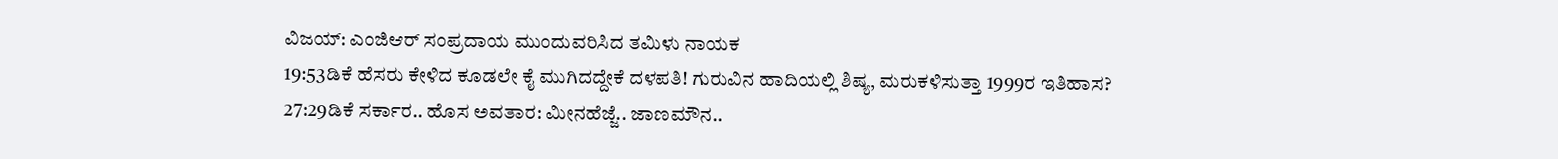ವಿಜಯ್: ಎಂಜಿಆರ್‌ ಸಂಪ್ರದಾಯ ಮುಂದುವರಿಸಿದ ತಮಿಳು ನಾಯಕ
19:53ಡಿಕೆ ಹೆಸರು ಕೇಳಿದ ಕೂಡಲೇ ಕೈ ಮುಗಿದದ್ದೇಕೆ ದಳಪತಿ! ಗುರುವಿನ ಹಾದಿಯಲ್ಲಿ ಶಿಷ್ಯ, ಮರುಕಳಿಸುತ್ತಾ 1999ರ ಇತಿಹಾಸ?
27:29ಡಿಕೆ ಸರ್ಕಾರ.. ಹೊಸ ಅವತಾರ: ಮೀನಹೆಜ್ಜೆ.. ಜಾಣಮೌನ..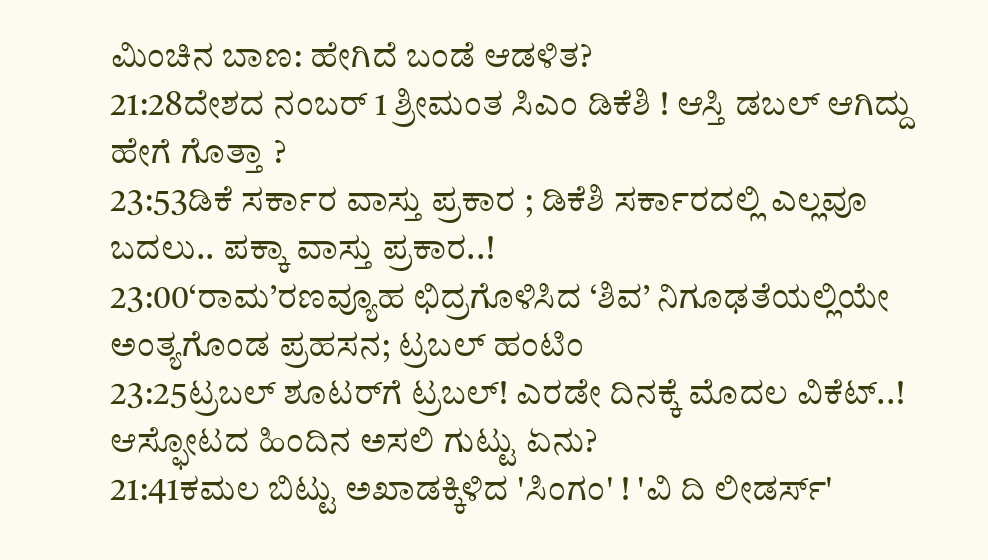ಮಿಂಚಿನ ಬಾಣ: ಹೇಗಿದೆ ಬಂಡೆ ಆಡಳಿತ?
21:28ದೇಶದ ನಂಬರ್ 1 ಶ್ರೀಮಂತ ಸಿಎಂ ಡಿಕೆಶಿ ! ಆಸ್ತಿ ಡಬಲ್ ಆಗಿದ್ದು ಹೇಗೆ ಗೊತ್ತಾ ?
23:53ಡಿಕೆ ಸರ್ಕಾರ ವಾಸ್ತು ಪ್ರಕಾರ ; ಡಿಕೆಶಿ ಸರ್ಕಾರದಲ್ಲಿ ಎಲ್ಲವೂ ಬದಲು.. ಪಕ್ಕಾ ವಾಸ್ತು ಪ್ರಕಾರ..!
23:00‘ರಾಮ’ರಣವ್ಯೂಹ ಛಿದ್ರಗೊಳಿಸಿದ ‘ಶಿವ’ ನಿಗೂಢತೆಯಲ್ಲಿಯೇ ಅಂತ್ಯಗೊಂಡ ಪ್ರಹಸನ; ಟ್ರಬಲ್ ಹಂಟಿಂ
23:25ಟ್ರಬಲ್ ಶೂಟರ್‌ಗೆ ಟ್ರಬಲ್! ಎರಡೇ ದಿನಕ್ಕೆ ಮೊದಲ ವಿಕೆಟ್..! ಆಸ್ಫೋಟದ ಹಿಂದಿನ ಅಸಲಿ ಗುಟ್ಟು ಏನು?
21:41ಕಮಲ ಬಿಟ್ಟು ಅಖಾಡಕ್ಕಿಳಿದ 'ಸಿಂಗಂ' ! 'ವಿ ದಿ ಲೀಡರ್ಸ್'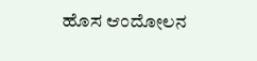ಹೊಸ ಆಂದೋಲನ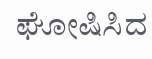ಘೋಷಿಸಿದ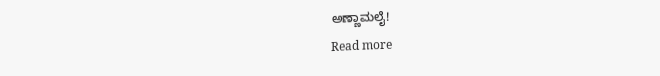ಅಣ್ಣಾಮಲೈ!
Read more